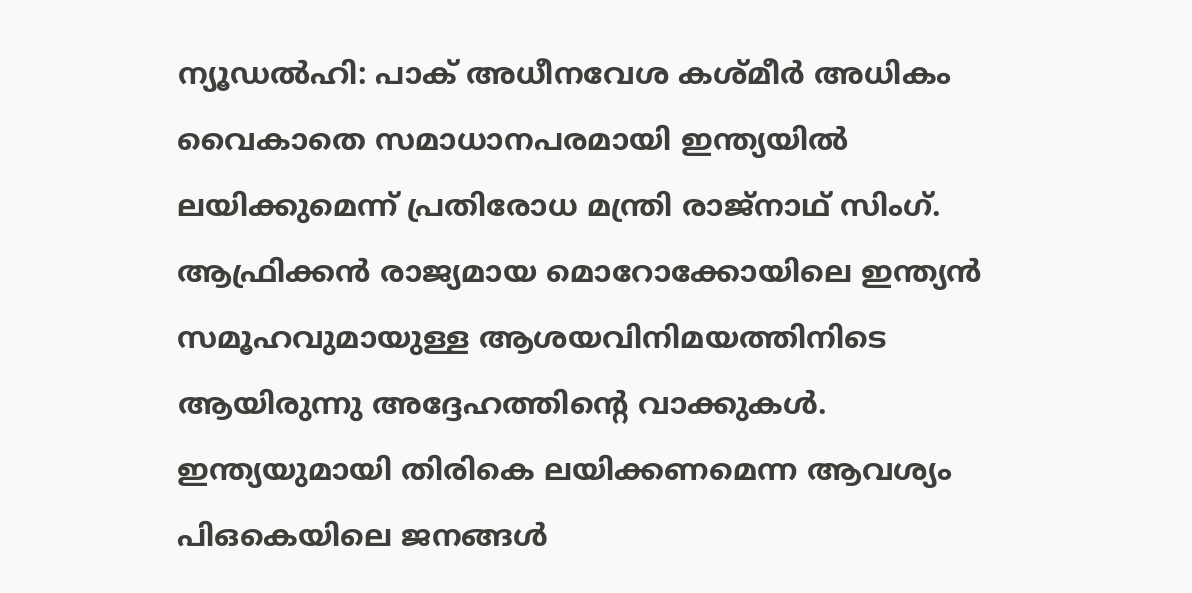ന്യൂഡൽഹി: പാക് അധീനവേശ കശ്മീർ അധികം വൈകാതെ സമാധാനപരമായി ഇന്ത്യയിൽ ലയിക്കുമെന്ന് പ്രതിരോധ മന്ത്രി രാജ്നാഥ് സിംഗ്. ആഫ്രിക്കൻ രാജ്യമായ മൊറോക്കോയിലെ ഇന്ത്യൻ സമൂഹവുമായുള്ള ആശയവിനിമയത്തിനിടെ ആയിരുന്നു അദ്ദേഹത്തിന്റെ വാക്കുകൾ.
ഇന്ത്യയുമായി തിരികെ ലയിക്കണമെന്ന ആവശ്യം പിഒകെയിലെ ജനങ്ങൾ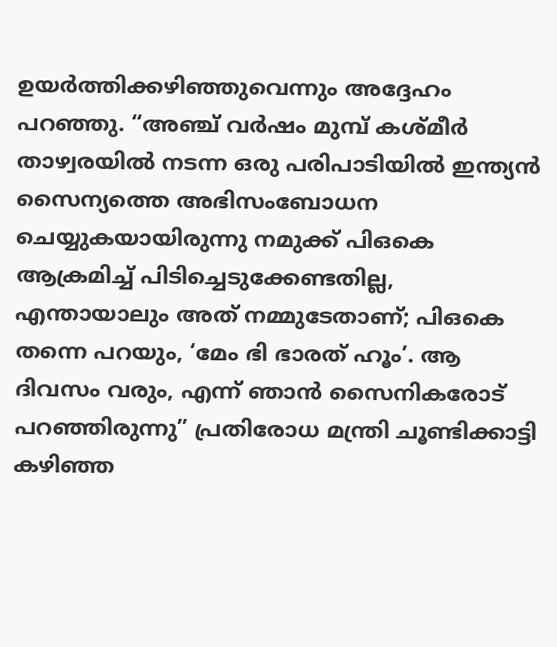ഉയർത്തിക്കഴിഞ്ഞുവെന്നും അദ്ദേഹം പറഞ്ഞു. “അഞ്ച് വർഷം മുമ്പ് കശ്മീർ താഴ്വരയിൽ നടന്ന ഒരു പരിപാടിയിൽ ഇന്ത്യൻ സൈന്യത്തെ അഭിസംബോധന ചെയ്യുകയായിരുന്നു നമുക്ക് പിഒകെ ആക്രമിച്ച് പിടിച്ചെടുക്കേണ്ടതില്ല, എന്തായാലും അത് നമ്മുടേതാണ്; പിഒകെ തന്നെ പറയും, ‘മേം ഭി ഭാരത് ഹൂം’. ആ ദിവസം വരും, എന്ന് ഞാൻ സൈനികരോട് പറഞ്ഞിരുന്നു” പ്രതിരോധ മന്ത്രി ചൂണ്ടിക്കാട്ടി
കഴിഞ്ഞ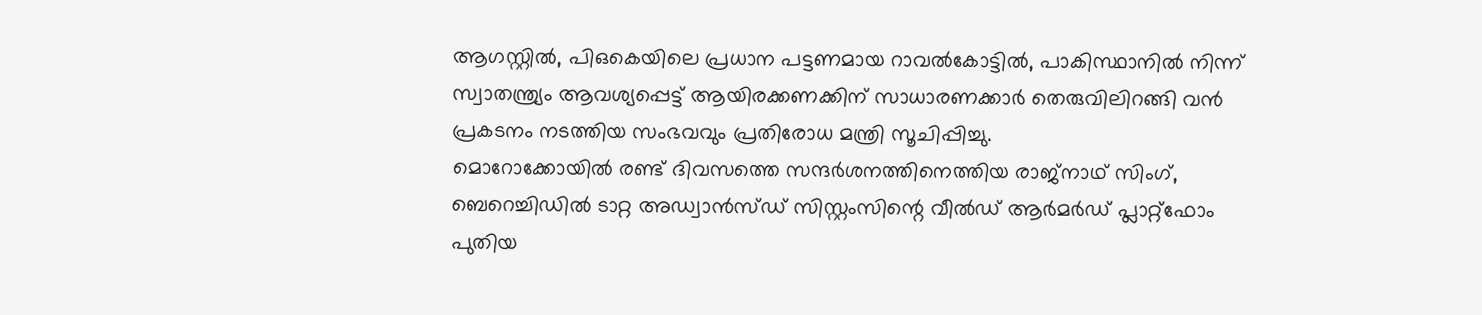ആഗസ്റ്റിൽ, പിഒകെയിലെ പ്രധാന പട്ടണമായ റാവൽകോട്ടിൽ, പാകിസ്ഥാനിൽ നിന്ന് സ്വാതന്ത്ര്യം ആവശ്യപ്പെട്ട് ആയിരക്കണക്കിന് സാധാരണക്കാർ തെരുവിലിറങ്ങി വൻ പ്രകടനം നടത്തിയ സംഭവവും പ്രതിരോധ മന്ത്രി സൂചിപ്പിച്ചു.
മൊറോക്കോയിൽ രണ്ട് ദിവസത്തെ സന്ദർശനത്തിനെത്തിയ രാജ്നാഥ് സിംഗ്, ബെറെച്ചിഡിൽ ടാറ്റ അഡ്വാൻസ്ഡ് സിസ്റ്റംസിന്റെ വീൽഡ് ആർമർഡ് പ്ലാറ്റ്ഫോം പുതിയ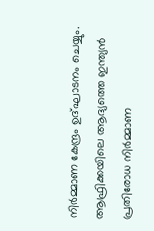നിർമ്മാണ കേന്ദ്രം ഉദ്ഘാടനം ചെയ്യും. ആഫ്രിക്കയിലെ ആദ്യത്തെ ഇന്ത്യൻ പ്രതിരോധ നിർമ്മാണ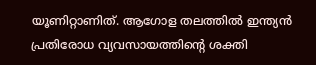യൂണിറ്റാണിത്. ആഗോള തലത്തിൽ ഇന്ത്യൻ പ്രതിരോധ വ്യവസായത്തിന്റെ ശക്തി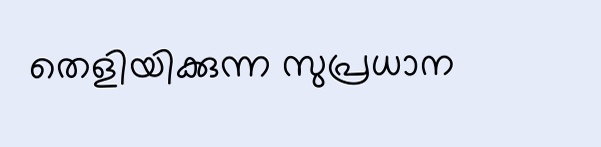തെളിയിക്കുന്ന സുപ്രധാന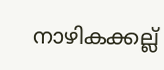നാഴികക്കല്ല്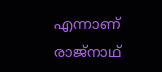എന്നാണ് രാജ്നാഥ്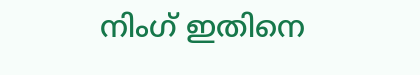നിംഗ് ഇതിനെ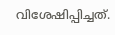വിശേഷിപ്പിച്ചത്.